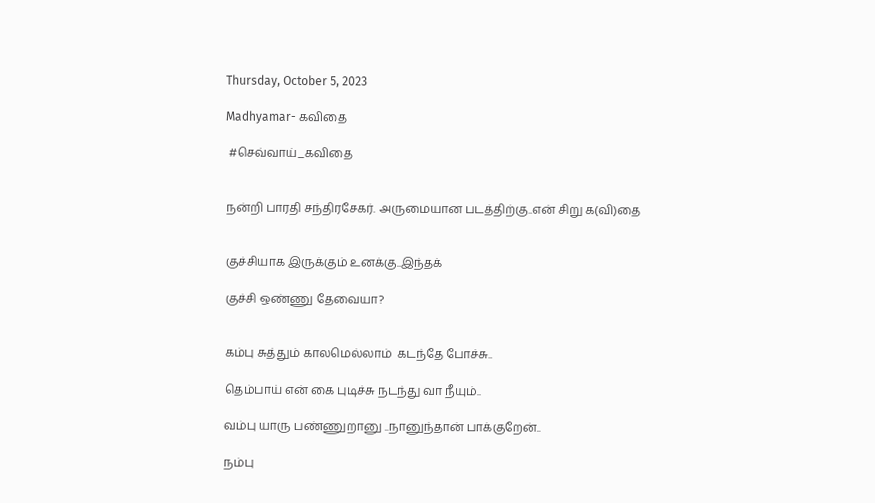Thursday, October 5, 2023

Madhyamar- கவிதை

 #செவ்வாய்_கவிதை


நன்றி பாரதி சந்திரசேகர். அருமையான படத்திற்கு..என் சிறு க(வி)தை


குச்சியாக இருக்கும் உனக்கு..இந்தக்

குச்சி ஒண்ணு தேவையா?


கம்பு சுத்தும் காலமெல்லாம்  கடந்தே போச்சு..

தெம்பாய் என் கை புடிச்சு நடந்து வா நீயும்..

வம்பு யாரு பண்ணுறானு ..நானுந்தான் பாக்குறேன்..

நம்பு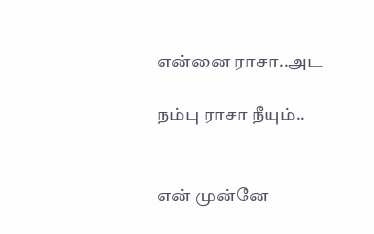என்னை ராசா..அட

நம்பு ராசா நீயும்..


என் முன்னே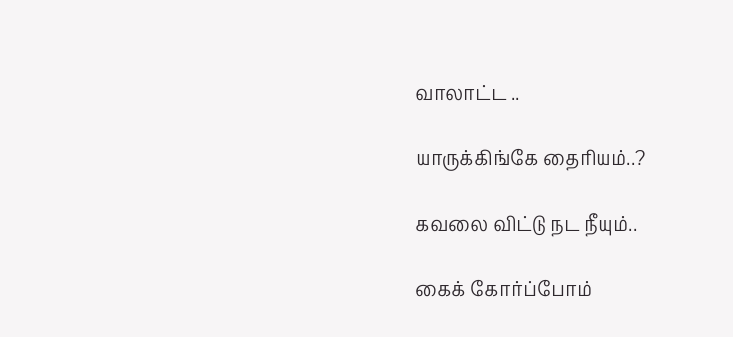வாலாட்ட ..

யாருக்கிங்கே தைரியம்..?

கவலை விட்டு நட நீயும்..

கைக் கோர்ப்போம்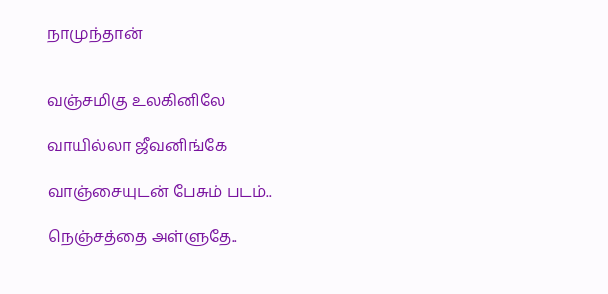நாமுந்தான்


வஞ்சமிகு உலகினிலே

வாயில்லா ஜீவனிங்கே

வாஞ்சையுடன் பேசும் படம்..

நெஞ்சத்தை அள்ளுதே..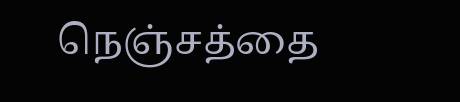நெஞ்சத்தை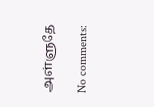அள்ளுதே

No comments: